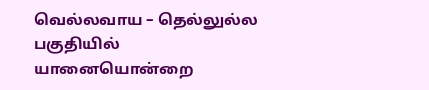வெல்லவாய – தெல்லுல்ல பகுதியில் யானையொன்றை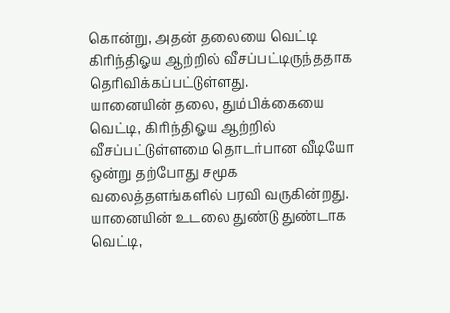கொன்று, அதன் தலையை வெட்டி கிரிந்திஓய ஆற்றில் வீசப்பட்டிருந்ததாக தெரிவிக்கப்பட்டுள்ளது.
யானையின் தலை, தும்பிக்கையை வெட்டி, கிரிந்திஓய ஆற்றில் வீசப்பட்டுள்ளமை தொடர்பான வீடியோ ஒன்று தற்போது சமூக வலைத்தளங்களில் பரவி வருகின்றது.
யானையின் உடலை துண்டு துண்டாக வெட்டி,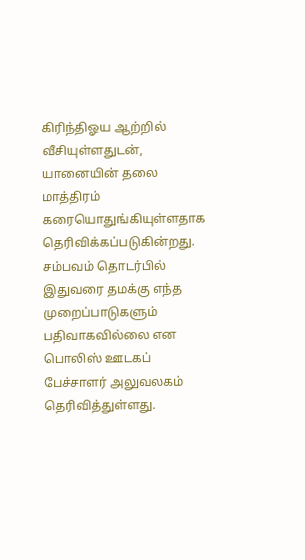கிரிந்திஓய ஆற்றில் வீசியுள்ளதுடன், யானையின் தலை மாத்திரம் கரையொதுங்கியுள்ளதாக தெரிவிக்கப்படுகின்றது.
சம்பவம் தொடர்பில் இதுவரை தமக்கு எந்த முறைப்பாடுகளும் பதிவாகவில்லை என பொலிஸ் ஊடகப் பேச்சாளர் அலுவலகம் தெரிவித்துள்ளது.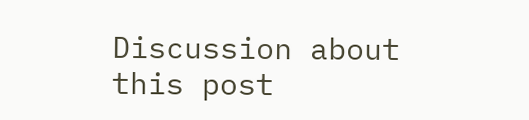Discussion about this post